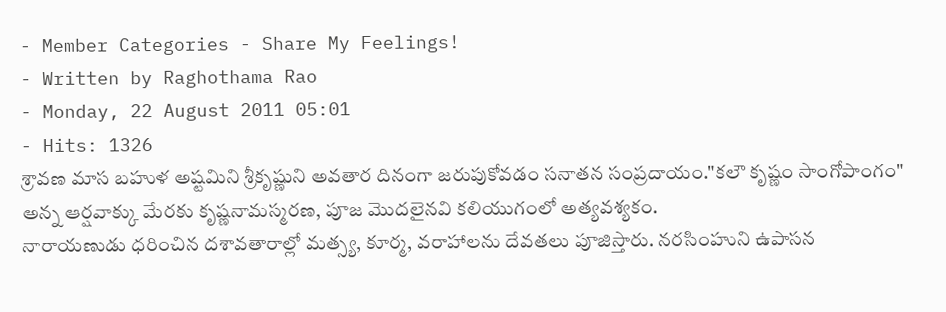- Member Categories - Share My Feelings!
- Written by Raghothama Rao
- Monday, 22 August 2011 05:01
- Hits: 1326
శ్రావణ మాస బహుళ అష్టమిని శ్రీకృష్ణుని అవతార దినంగా జరుపుకోవడం సనాతన సంప్రదాయం."కలౌ కృష్ణం సాంగోపాంగం" అన్న ఆర్షవాక్కు మేరకు కృష్ణనామస్మరణ, పూజ మొదలైనవి కలియుగంలో అత్యవశ్యకం.
నారాయణుడు ధరించిన దశావతారాల్లో మత్స్య, కూర్మ, వరాహాలను దేవతలు పూజిస్తారు. నరసింహుని ఉపాసన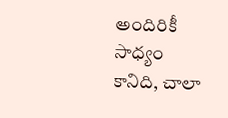అందిరికీ సాధ్యం కానిది, చాలా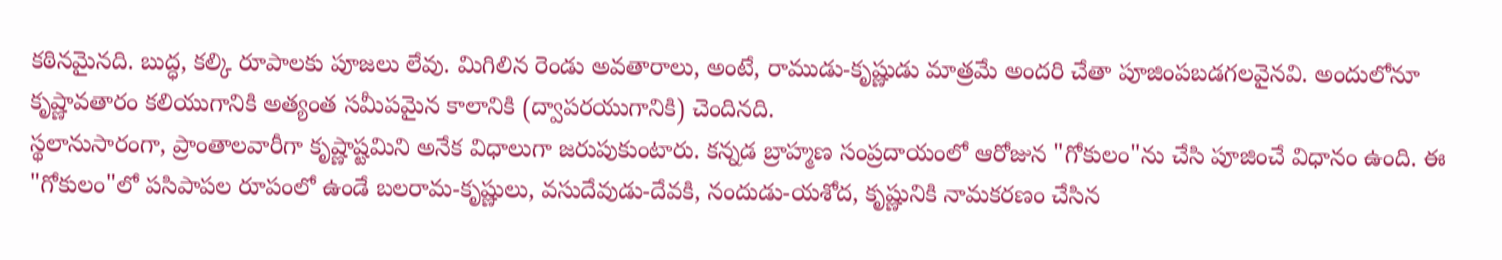కఠినమైనది. బుద్ధ, కల్కి రూపాలకు పూజలు లేవు. మిగిలిన రెండు అవతారాలు, అంటే, రాముడు-కృష్ణుడు మాత్రమే అందరి చేతా పూజింపబడగలవైనవి. అందులోనూ కృష్ణావతారం కలియుగానికి అత్యంత సమీపమైన కాలానికి (ద్వాపరయుగానికి) చెందినది.
స్థలానుసారంగా, ప్రాంతాలవారీగా కృష్ణాష్టమిని అనేక విధాలుగా జరుపుకుంటారు. కన్నడ బ్రాహ్మణ సంప్రదాయంలో ఆరోజున "గోకులం"ను చేసి పూజించే విధానం ఉంది. ఈ "గోకులం"లో పసిపాపల రూపంలో ఉండే బలరామ-కృష్ణులు, వసుదేవుడు-దేవకి, నందుడు-యశోద, కృష్ణునికి నామకరణం చేసిన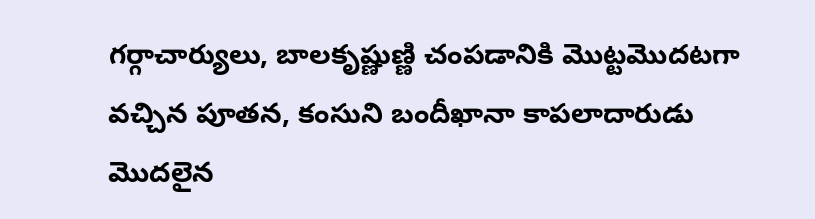గర్గాచార్యులు, బాలకృష్ణుణ్ణి చంపడానికి మొట్టమొదటగా వచ్చిన పూతన, కంసుని బందీఖానా కాపలాదారుడు మొదలైన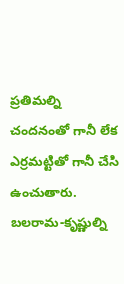ప్రతిమల్ని చందనంతో గానీ లేక ఎర్రమట్టితో గానీ చేసి ఉంచుతారు. బలరామ-కృష్ణుల్ని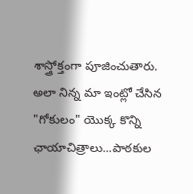శాస్త్రోక్తంగా పూజించుతారు. అలా నిన్న మా ఇంట్లో చేసిన "గోకులం" యొక్క కొన్ని ఛాయాచిత్రాలు...పాఠకుల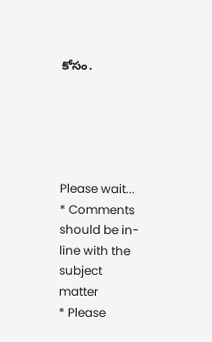కోసం.





Please wait...
* Comments should be in-line with the subject matter
* Please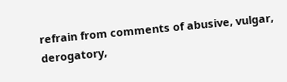refrain from comments of abusive, vulgar, derogatory,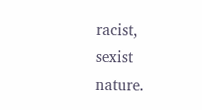racist, sexist nature.